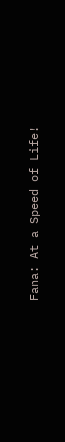Fana: At a Speed of Life!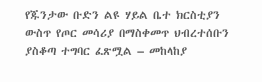የጁንታው ቡድን ልዩ ሃይል ቤተ ክርስቲያን ውስጥ የጦር መሳሪያ በማስቀመጥ ህብረተሰቡን ያስቆጣ ተግባር ፈጽሟል – መከላከያ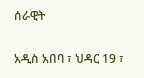ሰራዊት

አዲስ አበባ ፣ ህዳር 19 ፣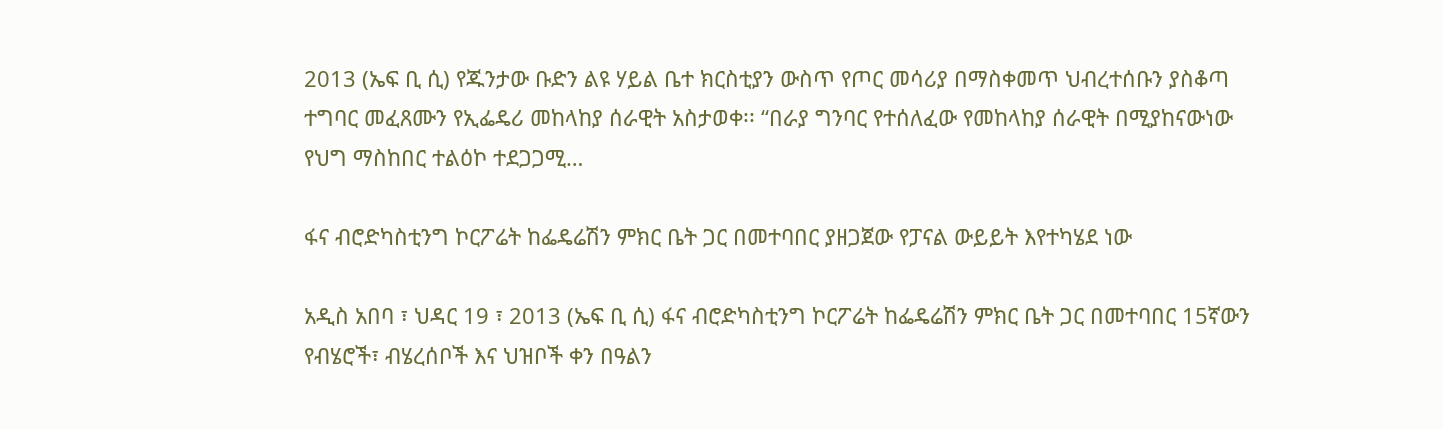2013 (ኤፍ ቢ ሲ) የጁንታው ቡድን ልዩ ሃይል ቤተ ክርስቲያን ውስጥ የጦር መሳሪያ በማስቀመጥ ህብረተሰቡን ያስቆጣ ተግባር መፈጸሙን የኢፌዴሪ መከላከያ ሰራዊት አስታወቀ፡፡ “በራያ ግንባር የተሰለፈው የመከላከያ ሰራዊት በሚያከናውነው የህግ ማስከበር ተልዕኮ ተደጋጋሚ…

ፋና ብሮድካስቲንግ ኮርፖሬት ከፌዴሬሽን ምክር ቤት ጋር በመተባበር ያዘጋጀው የፓናል ውይይት እየተካሄደ ነው

አዲስ አበባ ፣ ህዳር 19 ፣ 2013 (ኤፍ ቢ ሲ) ፋና ብሮድካስቲንግ ኮርፖሬት ከፌዴሬሽን ምክር ቤት ጋር በመተባበር 15ኛውን የብሄሮች፣ ብሄረሰቦች እና ህዝቦች ቀን በዓልን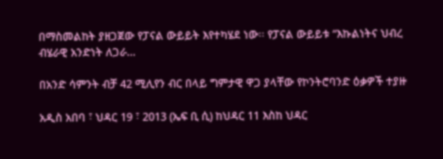በማስመልከት ያዘጋጀው የፓናል ውይይት እየተካሄደ ነው፡፡ የፓናል ውይይቱ “እኩልነትና ህብረ ብሄራዊ አንድነት ለጋራ…

በአንድ ሳምንት ብቻ 42 ሚሊየን ብር በላይ ግምታዊ ዋጋ ያላቸው የኮንትሮባንድ ዕቃዎች ተያዙ

አዲስ አበባ ፣ ህዳር 19 ፣ 2013 (ኤፍ ቢ ሲ) ከህዳር 11 እስከ ህዳር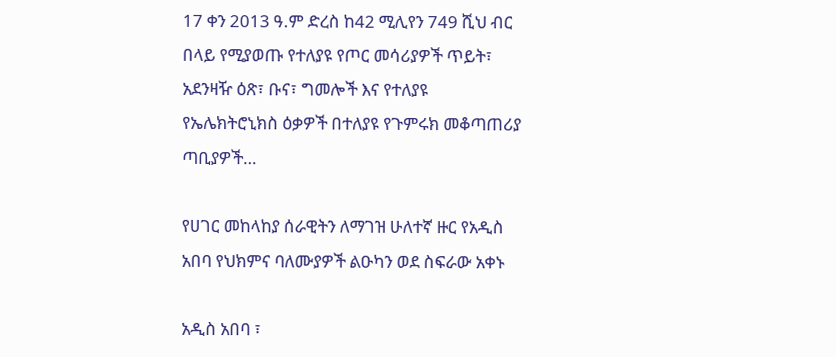17 ቀን 2013 ዓ.ም ድረስ ከ42 ሚሊየን 749 ሺህ ብር በላይ የሚያወጡ የተለያዩ የጦር መሳሪያዎች ጥይት፣ አደንዛዥ ዕጽ፣ ቡና፣ ግመሎች እና የተለያዩ የኤሌክትሮኒክስ ዕቃዎች በተለያዩ የጉምሩክ መቆጣጠሪያ ጣቢያዎች…

የሀገር መከላከያ ሰራዊትን ለማገዝ ሁለተኛ ዙር የአዲስ አበባ የህክምና ባለሙያዎች ልዑካን ወደ ስፍራው አቀኑ

አዲስ አበባ ፣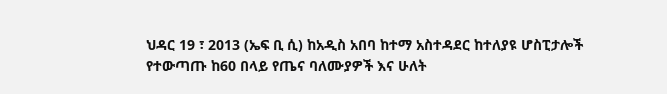ህዳር 19 ፣ 2013 (ኤፍ ቢ ሲ) ከአዲስ አበባ ከተማ አስተዳደር ከተለያዩ ሆስፒታሎች የተውጣጡ ከ60 በላይ የጤና ባለሙያዎች እና ሁለት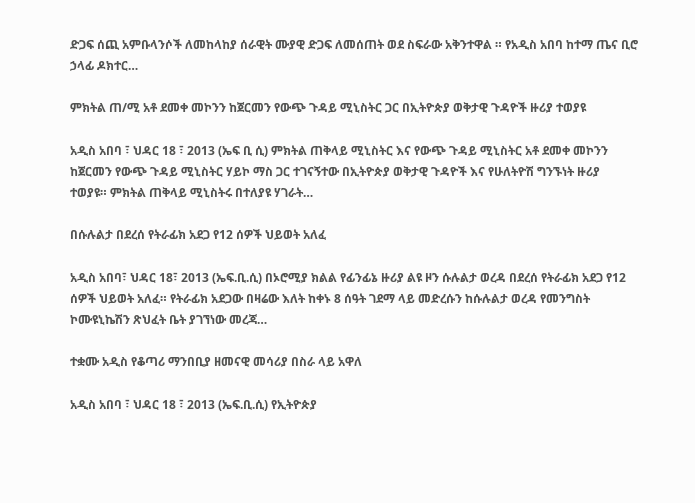ድጋፍ ሰጪ አምቡላንሶች ለመከላከያ ሰራዊት ሙያዊ ድጋፍ ለመሰጠት ወደ ስፍራው አቅንተዋል ። የአዲስ አበባ ከተማ ጤና ቢሮ ኃላፊ ዶክተር…

ምክትል ጠ/ሚ አቶ ደመቀ መኮንን ከጀርመን የውጭ ጉዳይ ሚኒስትር ጋር በኢትዮጵያ ወቅታዊ ጉዳዮች ዙሪያ ተወያዩ

አዲስ አበባ ፣ ህዳር 18 ፣ 2013 (ኤፍ ቢ ሲ) ምክትል ጠቅላይ ሚኒስትር እና የውጭ ጉዳይ ሚኒስትር አቶ ደመቀ መኮንን ከጀርመን የውጭ ጉዳይ ሚኒስትር ሃይኮ ማስ ጋር ተገናኝተው በኢትዮጵያ ወቅታዊ ጉዳዮች እና የሁለትዮሽ ግንኙነት ዙሪያ ተወያዩ። ምክትል ጠቅላይ ሚኒስትሩ በተለያዩ ሃገራት…

በሱሉልታ በደረሰ የትራፊክ አደጋ የ12 ሰዎች ህይወት አለፈ

አዲስ አበባ፣ ህዳር 18፣ 2013 (ኤፍ.ቢ.ሲ) በኦሮሚያ ክልል የፊንፊኔ ዙሪያ ልዩ ዞን ሱሉልታ ወረዳ በደረሰ የትራፊክ አደጋ የ12 ሰዎች ህይወት አለፈ። የትራፊክ አደጋው በዛሬው እለት ከቀኑ 8 ሰዓት ገደማ ላይ መድረሱን ከሱሉልታ ወረዳ የመንግስት ኮሙዩኒኬሽን ጽህፈት ቤት ያገኘነው መረጃ…

ተቋሙ አዲስ የቆጣሪ ማንበቢያ ዘመናዊ መሳሪያ በስራ ላይ አዋለ

አዲስ አበባ ፣ ህዳር 18 ፣ 2013 (ኤፍ.ቢ.ሲ) የኢትዮጵያ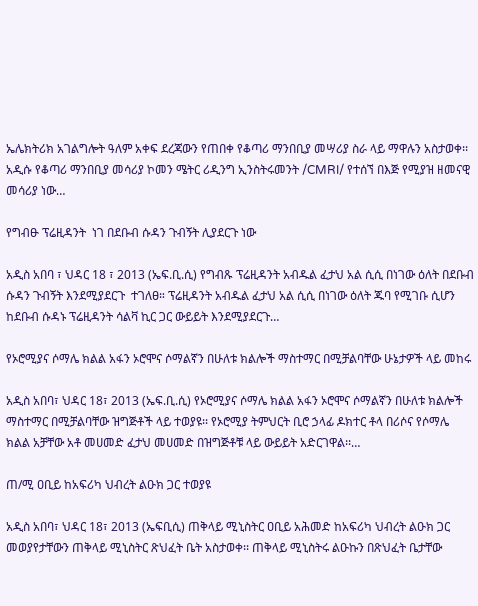ኤሌክትሪክ አገልግሎት ዓለም አቀፍ ደረጃውን የጠበቀ የቆጣሪ ማንበቢያ መሣሪያ ስራ ላይ ማዋሉን አስታወቀ፡፡ አዲሱ የቆጣሪ ማንበቢያ መሳሪያ ኮመን ሜትር ሪዲንግ ኢንስትሩመንት /CMRI/ የተሰኘ በእጅ የሚያዝ ዘመናዊ መሳሪያ ነው…

የግብፁ ፕሬዚዳንት  ነገ በደቡብ ሱዳን ጉብኝት ሊያደርጉ ነው

አዲስ አበባ ፣ ህዳር 18 ፣ 2013 (ኤፍ.ቢ.ሲ) የግብጹ ፕሬዚዳንት አብዱል ፈታህ አል ሲሲ በነገው ዕለት በደቡብ ሱዳን ጉብኝት እንደሚያደርጉ  ተገለፀ። ፕሬዚዳንት አብዱል ፈታህ አል ሲሲ በነገው ዕለት ጁባ የሚገቡ ሲሆን ከደቡብ ሱዳኑ ፕሬዚዳንት ሳልቫ ኪር ጋር ውይይት እንደሚያደርጉ…

የኦሮሚያና ሶማሌ ክልል አፋን ኦሮሞና ሶማልኛን በሁለቱ ክልሎች ማስተማር በሚቻልባቸው ሁኔታዎች ላይ መከሩ

አዲስ አበባ፣ ህዳር 18፣ 2013 (ኤፍ.ቢ.ሲ) የኦሮሚያና ሶማሌ ክልል አፋን ኦሮሞና ሶማልኛን በሁለቱ ክልሎች ማስተማር በሚቻልባቸው ዝግጅቶች ላይ ተወያዩ፡፡ የኦሮሚያ ትምህርት ቢሮ ኃላፊ ዶክተር ቶላ በሪሶና የሶማሌ ክልል አቻቸው አቶ መሀመድ ፈታህ መሀመድ በዝግጅቶቹ ላይ ውይይት አድርገዋል፡፡…

ጠ/ሚ ዐቢይ ከአፍሪካ ህብረት ልዑክ ጋር ተወያዩ

አዲስ አበባ፣ ህዳር 18፣ 2013 (ኤፍቢሲ) ጠቅላይ ሚኒስትር ዐቢይ አሕመድ ከአፍሪካ ህብረት ልዑክ ጋር መወያየታቸውን ጠቅላይ ሚኒስትር ጽህፈት ቤት አስታወቀ፡፡ ጠቅላይ ሚኒስትሩ ልዑኩን በጽህፈት ቤታቸው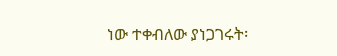ነው ተቀብለው ያነጋገሩት፡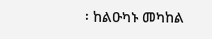፡ ከልዑካኑ መካከል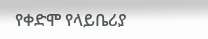የቀድሞ የላይቤሪያ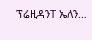ፕሬዚዳንT ኤለን…